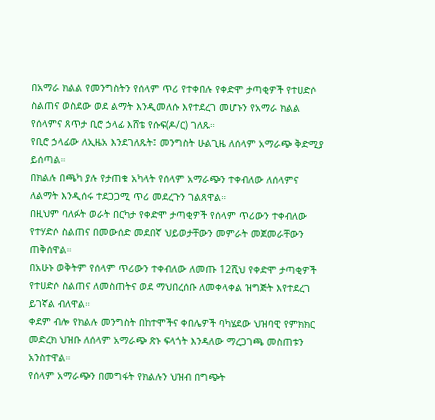በአማራ ክልል የመንግስትን የሰላም ጥሪ የተቀበሉ የቀድሞ ታጣቂዎች የተሀድሶ ስልጠና ወስደው ወደ ልማት እንዲመለሱ እየተደረገ መሆኑን የአማራ ክልል የሰላምና ጸጥታ ቢሮ ኃላፊ እሸቴ የሱፍ(ዶ/ር) ገለጹ።
የቢሮ ኃላፊው ለኢዜአ እንደገለጹት፤ መንግስት ሁልጊዜ ለሰላም አማራጭ ቅድሚያ ይሰጣል።
በክልሉ በጫካ ያሉ የታጠቁ አካላት የሰላም አማራጭን ተቀብለው ለሰላምና ለልማት እንዲሰሩ ተደጋጋሚ ጥሪ መደረጉን ገልጸዋል።
በዚህም ባለፉት ወራት በርካታ የቀድሞ ታጣቂዎች የሰላም ጥሪውን ተቀብለው የተሃድሶ ስልጠና በመውሰድ መደበኛ ህይወታቸውን መምራት መጀመራቸውን ጠቅሰዋል።
በአሁኑ ወቅትም የሰላም ጥሪውን ተቀብለው ለመጡ 12ሺህ የቀድሞ ታጣቂዎች የተሀድሶ ስልጠና ለመስጠትና ወደ ማህበረሰቡ ለመቀላቀል ዝግጅት እየተደረገ ይገኛል ብለዋል።
ቀደም ብሎ የክልሉ መንግስት በከተሞችና ቀበሌዎች ባካሄደው ህዝባዊ የምክክር መድረክ ህዝቡ ለሰላም አማራጭ ጽኑ ፍላጎት እንዳለው ማረጋገጫ መስጠቱን አንስተዋል።
የሰላም አማራጭን በመግፋት የክልሉን ህዝብ በግጭት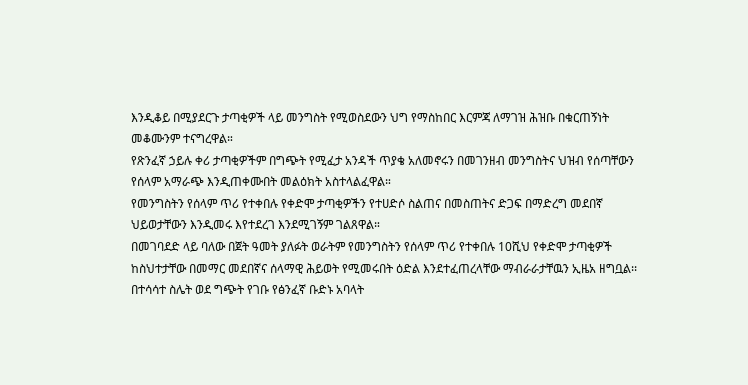እንዲቆይ በሚያደርጉ ታጣቂዎች ላይ መንግስት የሚወስደውን ህግ የማስከበር እርምጃ ለማገዝ ሕዝቡ በቁርጠኝነት መቆሙንም ተናግረዋል።
የጽንፈኛ ኃይሉ ቀሪ ታጣቂዎችም በግጭት የሚፈታ አንዳች ጥያቄ አለመኖሩን በመገንዘብ መንግስትና ህዝብ የሰጣቸውን የሰላም አማራጭ እንዲጠቀሙበት መልዕክት አስተላልፈዋል።
የመንግስትን የሰላም ጥሪ የተቀበሉ የቀድሞ ታጣቂዎችን የተሀድሶ ስልጠና በመስጠትና ድጋፍ በማድረግ መደበኛ ህይወታቸውን እንዲመሩ እየተደረገ እንደሚገኝም ገልጸዋል።
በመገባደድ ላይ ባለው በጀት ዓመት ያለፉት ወራትም የመንግስትን የሰላም ጥሪ የተቀበሉ 10ሺህ የቀድሞ ታጣቂዎች ከስህተታቸው በመማር መደበኛና ሰላማዊ ሕይወት የሚመሩበት ዕድል እንደተፈጠረላቸው ማብራራታቸዉን ኢዜአ ዘግቧል፡፡
በተሳሳተ ስሌት ወደ ግጭት የገቡ የፅንፈኛ ቡድኑ አባላት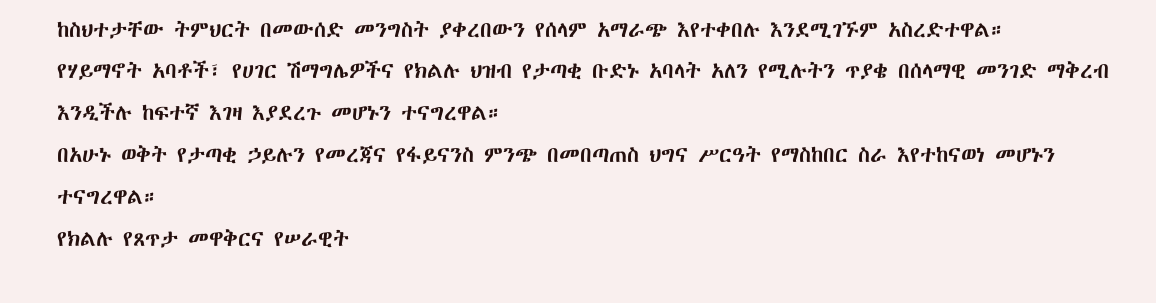ከስህተታቸው ትምህርት በመውሰድ መንግስት ያቀረበውን የሰላም አማራጭ እየተቀበሉ እንደሚገኙም አስረድተዋል።
የሃይማኖት አባቶች፣ የሀገር ሽማግሌዎችና የክልሉ ህዝብ የታጣቂ ቡድኑ አባላት አለን የሚሉትን ጥያቄ በሰላማዊ መንገድ ማቅረብ እንዲችሉ ከፍተኛ እገዛ እያደረጉ መሆኑን ተናግረዋል።
በአሁኑ ወቅት የታጣቂ ኃይሉን የመረጃና የፋይናንስ ምንጭ በመበጣጠስ ህግና ሥርዓት የማስከበር ስራ እየተከናወነ መሆኑን ተናግረዋል።
የክልሉ የጸጥታ መዋቅርና የሠራዊት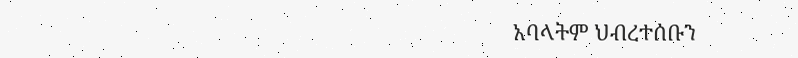አባላትም ህብረተሰቡን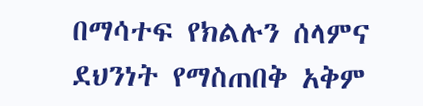በማሳተፍ የክልሉን ሰላምና ደህንነት የማስጠበቅ አቅም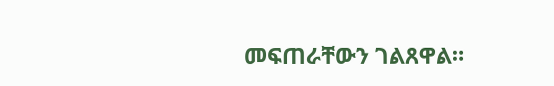መፍጠራቸውን ገልጸዋል።